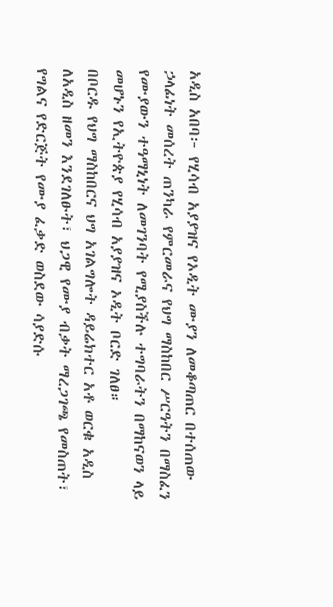አዲስ አበባ፦ የሂሳብ አያያዝና የኦዲት ሙያን ለመቆጣጠር በተሰጠው ኃላፊነት መሰረት ጠንካራ የምርመራና የህግ ማስከበር ሥርዓትን በማስፈን የሙያውን ተዓማኒነት ለመገንባት የሚያስችሉ ተግባራትን በማከናወን ላይ መሆኑን የኢትዮጵያ የሂሳብ አያያዝና ኦዲት ቦርድ ገለፀ።
በቦርዱ የህግ ማስከበርና ህግ አገልግሎት ዳይሬክተር አቶ ወርቁ አዲስ ለአዲስ ዘመን እንደገለፁት፣ ህጋዊ የሙያ ብቃት ማረጋገጫ የመስጠት፣ የግልና የድርጅት የሙያ ፈቃድ ወስደው ሳያድሱ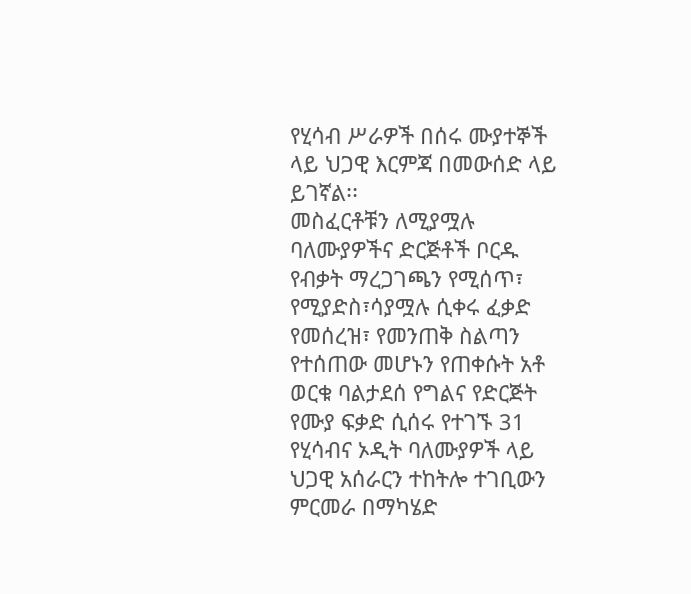የሂሳብ ሥራዎች በሰሩ ሙያተኞች ላይ ህጋዊ እርምጃ በመውሰድ ላይ ይገኛል፡፡
መስፈርቶቹን ለሚያሟሉ ባለሙያዎችና ድርጅቶች ቦርዱ የብቃት ማረጋገጫን የሚሰጥ፣ የሚያድስ፣ሳያሟሉ ሲቀሩ ፈቃድ የመሰረዝ፣ የመንጠቅ ስልጣን የተሰጠው መሆኑን የጠቀሱት አቶ ወርቁ ባልታደሰ የግልና የድርጅት የሙያ ፍቃድ ሲሰሩ የተገኙ 31 የሂሳብና ኦዲት ባለሙያዎች ላይ ህጋዊ አሰራርን ተከትሎ ተገቢውን ምርመራ በማካሄድ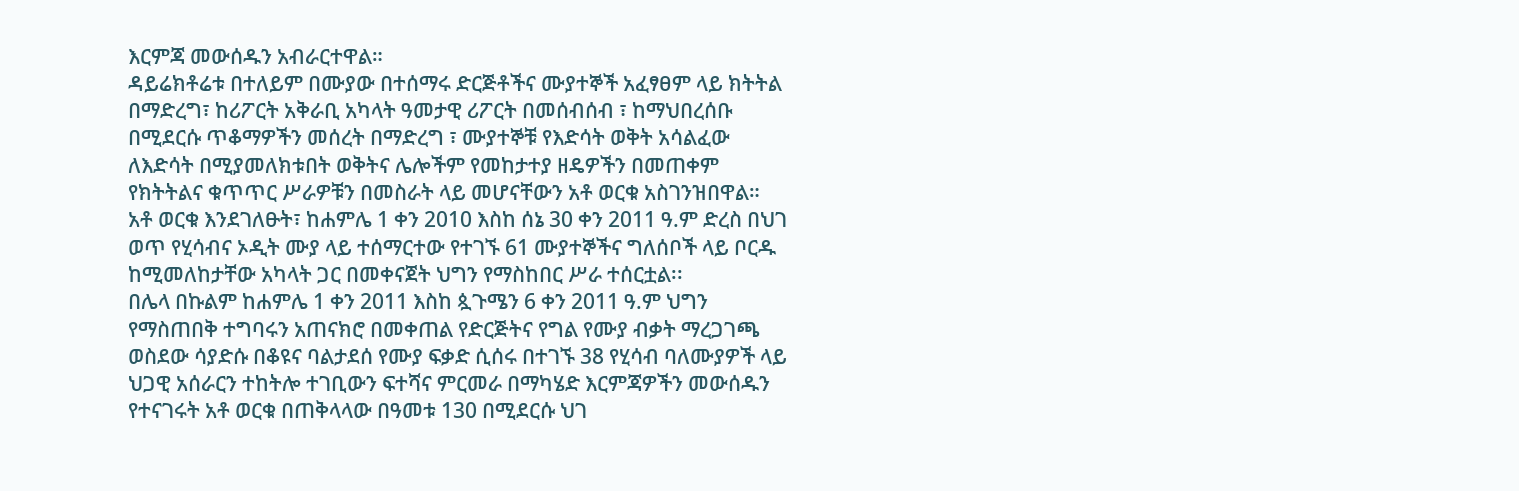እርምጃ መውሰዱን አብራርተዋል።
ዳይሬክቶሬቱ በተለይም በሙያው በተሰማሩ ድርጅቶችና ሙያተኞች አፈፃፀም ላይ ክትትል በማድረግ፣ ከሪፖርት አቅራቢ አካላት ዓመታዊ ሪፖርት በመሰብሰብ ፣ ከማህበረሰቡ በሚደርሱ ጥቆማዎችን መሰረት በማድረግ ፣ ሙያተኞቹ የእድሳት ወቅት አሳልፈው ለእድሳት በሚያመለክቱበት ወቅትና ሌሎችም የመከታተያ ዘዴዎችን በመጠቀም የክትትልና ቁጥጥር ሥራዎቹን በመስራት ላይ መሆናቸውን አቶ ወርቁ አስገንዝበዋል።
አቶ ወርቁ እንደገለፁት፣ ከሐምሌ 1 ቀን 2010 እስከ ሰኔ 30 ቀን 2011 ዓ.ም ድረስ በህገ ወጥ የሂሳብና ኦዲት ሙያ ላይ ተሰማርተው የተገኙ 61 ሙያተኞችና ግለሰቦች ላይ ቦርዱ ከሚመለከታቸው አካላት ጋር በመቀናጀት ህግን የማስከበር ሥራ ተሰርቷል፡፡
በሌላ በኩልም ከሐምሌ 1 ቀን 2011 እስከ ጷጉሜን 6 ቀን 2011 ዓ.ም ህግን የማስጠበቅ ተግባሩን አጠናክሮ በመቀጠል የድርጅትና የግል የሙያ ብቃት ማረጋገጫ ወስደው ሳያድሱ በቆዩና ባልታደሰ የሙያ ፍቃድ ሲሰሩ በተገኙ 38 የሂሳብ ባለሙያዎች ላይ ህጋዊ አሰራርን ተከትሎ ተገቢውን ፍተሻና ምርመራ በማካሄድ እርምጃዎችን መውሰዱን የተናገሩት አቶ ወርቁ በጠቅላላው በዓመቱ 130 በሚደርሱ ህገ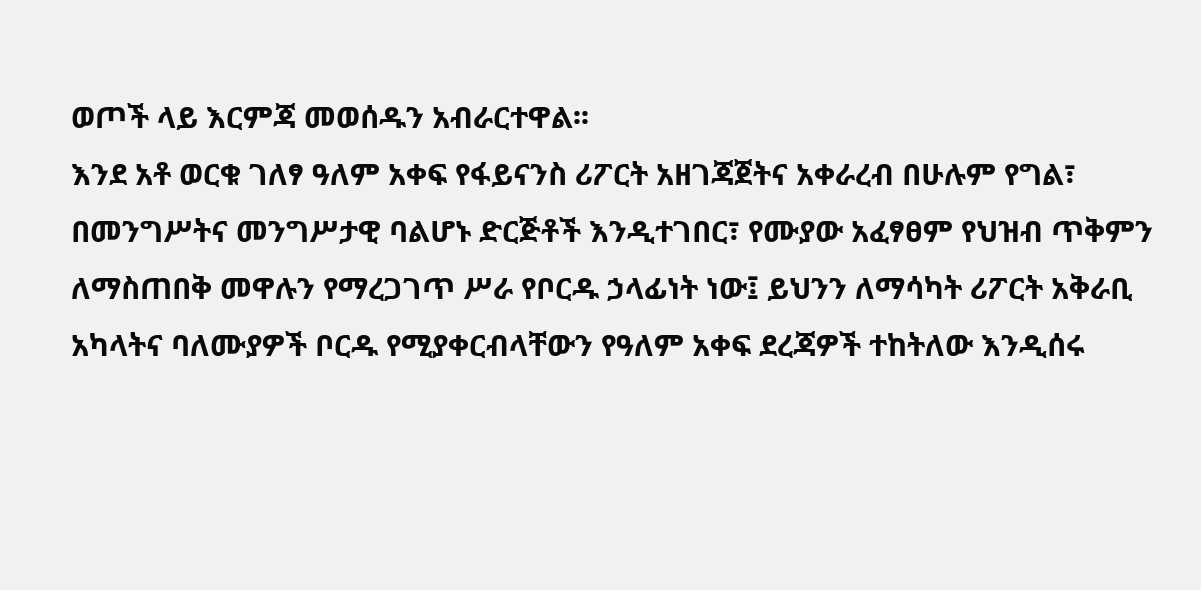ወጦች ላይ እርምጃ መወሰዱን አብራርተዋል፡፡
እንደ አቶ ወርቁ ገለፃ ዓለም አቀፍ የፋይናንስ ሪፖርት አዘገጃጀትና አቀራረብ በሁሉም የግል፣ በመንግሥትና መንግሥታዊ ባልሆኑ ድርጅቶች እንዲተገበር፣ የሙያው አፈፃፀም የህዝብ ጥቅምን ለማስጠበቅ መዋሉን የማረጋገጥ ሥራ የቦርዱ ኃላፊነት ነው፤ ይህንን ለማሳካት ሪፖርት አቅራቢ አካላትና ባለሙያዎች ቦርዱ የሚያቀርብላቸውን የዓለም አቀፍ ደረጃዎች ተከትለው እንዲሰሩ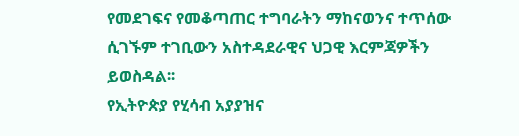የመደገፍና የመቆጣጠር ተግባራትን ማከናወንና ተጥሰው ሲገኙም ተገቢውን አስተዳደራዊና ህጋዊ እርምጃዎችን ይወስዳል፡፡
የኢትዮጵያ የሂሳብ አያያዝና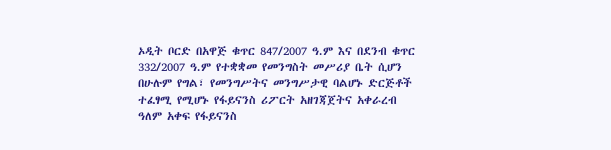ኦዲት ቦርድ በአዋጅ ቁጥር 847/2007 ዓ.ም እና በደንብ ቁጥር 332/2007 ዓ.ም የተቋቋመ የመንግስት መሥሪያ ቤት ሲሆን በሁሉም የግል፣ የመንግሥትና መንግሥታዊ ባልሆኑ ድርጅቶች ተፈፃሚ የሚሆኑ የፋይናንስ ሪፖርት አዘገጃጀትና አቀራረብ ዓለም አቀፍ የፋይናንስ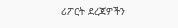ሪፖርት ደረጃዎችን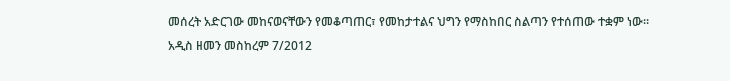መሰረት አድርገው መከናወናቸውን የመቆጣጠር፣ የመከታተልና ህግን የማስከበር ስልጣን የተሰጠው ተቋም ነው።
አዲስ ዘመን መስከረም 7/2012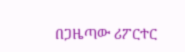በጋዜጣው ሪፖርተር